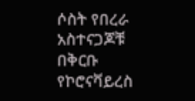ሶስት የበረራ አስተናጋጆቹ በቅርቡ የኮሮናቫይረስ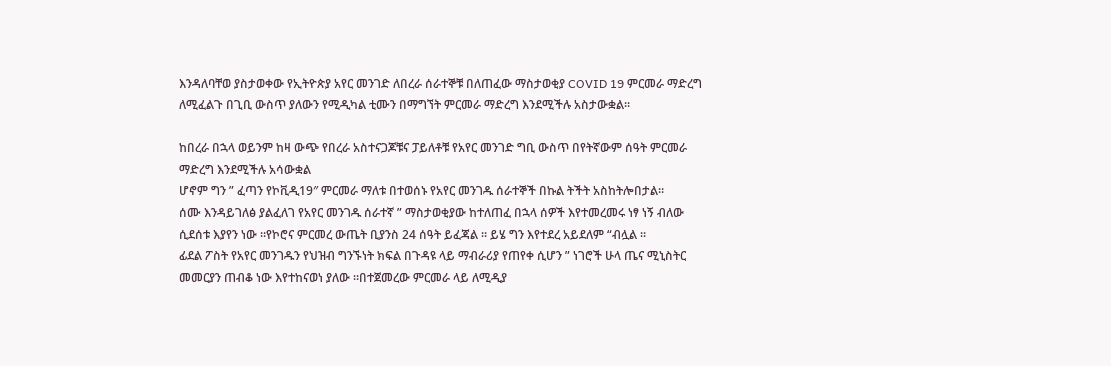እንዳለባቸወ ያስታወቀው የኢትዮጵያ አየር መንገድ ለበረራ ሰራተኞቹ በለጠፈው ማስታወቂያ COVID 19 ምርመራ ማድረግ ለሚፈልጉ በጊቢ ውስጥ ያለውን የሚዲካል ቲሙን በማግኘት ምርመራ ማድረግ እንደሚችሉ አስታውቋል።

ከበረራ በኋላ ወይንም ከዛ ውጭ የበረራ አስተናጋጆቹና ፓይለቶቹ የአየር መንገድ ግቢ ውስጥ በየትኛውም ሰዓት ምርመራ ማድረግ እንደሚችሉ አሳውቋል
ሆኖም ግን ” ፈጣን የኮቪዲ19″ ምርመራ ማለቱ በተወሰኑ የአየር መንገዱ ሰራተኞች በኩል ትችት አስከትሎበታል።
ሰሙ እንዳይገለፅ ያልፈለገ የአየር መንገዱ ሰራተኛ ” ማስታወቂያው ከተለጠፈ በኋላ ሰዎች እየተመረመሩ ነፃ ነኝ ብለው ሲደሰቱ እያየን ነው ።የኮሮና ምርመረ ውጤት ቢያንስ 24 ሰዓት ይፈጃል ። ይሄ ግን እየተደረ አይደለም “ብሏል ።
ፊደል ፖስት የአየር መንገዱን የህዝብ ግንኙነት ክፍል በጉዳዩ ላይ ማብራሪያ የጠየቀ ሲሆን ” ነገሮች ሁላ ጤና ሚኒስትር መመርያን ጠብቆ ነው እየተከናወነ ያለው ።በተጀመረው ምርመራ ላይ ለሚዲያ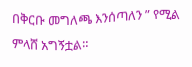በቅርቡ መግለጫ እንሰጣለን ” የሚል ምላሸ አግኝቷል።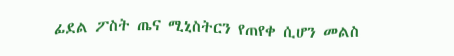ፊደል ፖስት ጤና ሚኒስትርን የጠየቀ ሲሆን መልስ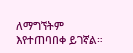ለማግኘትም እየተጠባበቀ ይገኛል።